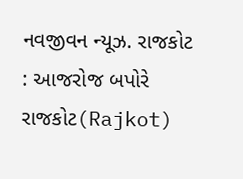નવજીવન ન્યૂઝ. રાજકોટ : આજરોજ બપોરે રાજકોટ(Rajkot)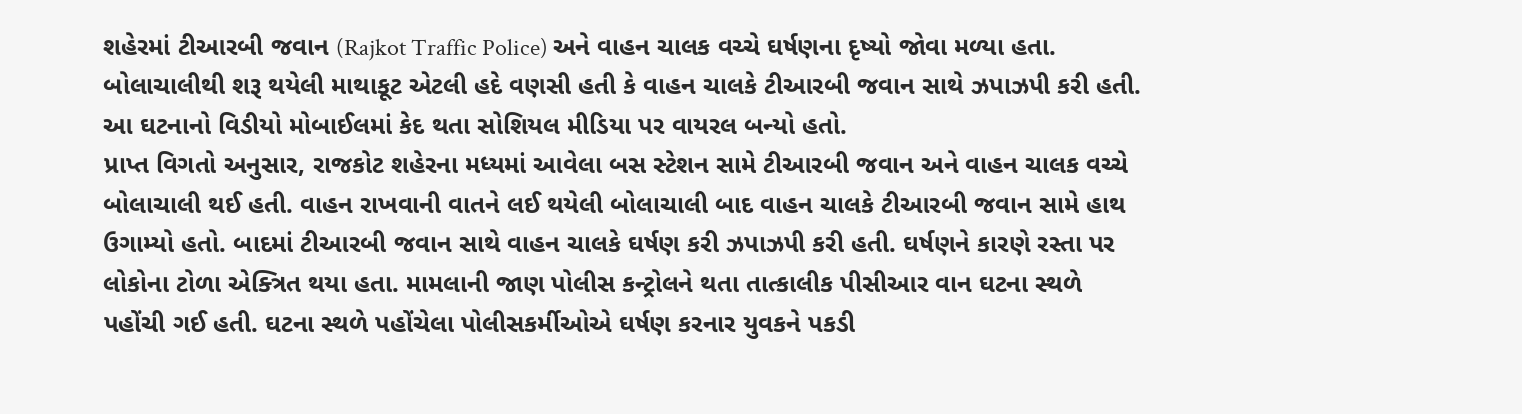શહેરમાં ટીઆરબી જવાન (Rajkot Traffic Police) અને વાહન ચાલક વચ્ચે ઘર્ષણના દૃષ્યો જોવા મળ્યા હતા. બોલાચાલીથી શરૂ થયેલી માથાકૂટ એટલી હદે વણસી હતી કે વાહન ચાલકે ટીઆરબી જવાન સાથે ઝપાઝપી કરી હતી. આ ઘટનાનો વિડીયો મોબાઈલમાં કેદ થતા સોશિયલ મીડિયા પર વાયરલ બન્યો હતો.
પ્રાપ્ત વિગતો અનુસાર, રાજકોટ શહેરના મધ્યમાં આવેલા બસ સ્ટેશન સામે ટીઆરબી જવાન અને વાહન ચાલક વચ્ચે બોલાચાલી થઈ હતી. વાહન રાખવાની વાતને લઈ થયેલી બોલાચાલી બાદ વાહન ચાલકે ટીઆરબી જવાન સામે હાથ ઉગામ્યો હતો. બાદમાં ટીઆરબી જવાન સાથે વાહન ચાલકે ઘર્ષણ કરી ઝપાઝપી કરી હતી. ઘર્ષણને કારણે રસ્તા પર લોકોના ટોળા એક્ત્રિત થયા હતા. મામલાની જાણ પોલીસ કન્ટ્રોલને થતા તાત્કાલીક પીસીઆર વાન ઘટના સ્થળે પહોંચી ગઈ હતી. ઘટના સ્થળે પહોંચેલા પોલીસકર્મીઓએ ઘર્ષણ કરનાર યુવકને પકડી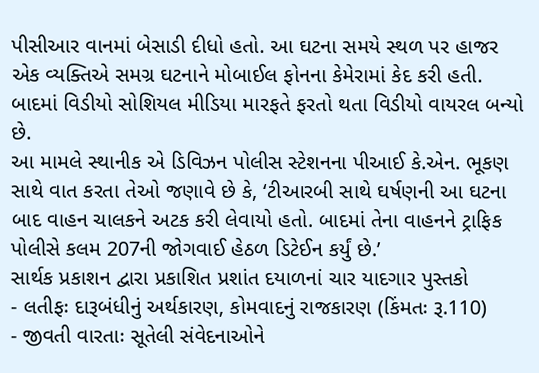પીસીઆર વાનમાં બેસાડી દીધો હતો. આ ઘટના સમયે સ્થળ પર હાજર એક વ્યક્તિએ સમગ્ર ઘટનાને મોબાઈલ ફોનના કેમેરામાં કેદ કરી હતી. બાદમાં વિડીયો સોશિયલ મીડિયા મારફતે ફરતો થતા વિડીયો વાયરલ બન્યો છે.
આ મામલે સ્થાનીક એ ડિવિઝન પોલીસ સ્ટેશનના પીઆઈ કે.એન. ભૂકણ સાથે વાત કરતા તેઓ જણાવે છે કે, ‘ટીઆરબી સાથે ઘર્ષણની આ ઘટના બાદ વાહન ચાલકને અટક કરી લેવાયો હતો. બાદમાં તેના વાહનને ટ્રાફિક પોલીસે કલમ 207ની જોગવાઈ હેઠળ ડિટેઈન કર્યું છે.’
સાર્થક પ્રકાશન દ્વારા પ્રકાશિત પ્રશાંત દયાળનાં ચાર યાદગાર પુસ્તકો
- લતીફઃ દારૂબંધીનું અર્થકારણ, કોમવાદનું રાજકારણ (કિંમતઃ રૂ.110)
- જીવતી વારતાઃ સૂતેલી સંવેદનાઓને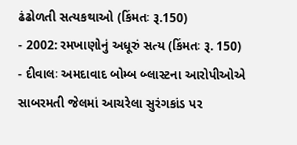ઢંઢોળતી સત્યકથાઓ (કિંમતઃ રૂ.150)
- 2002: રમખાણોનું અધૂરું સત્ય (કિંમતઃ રૂ. 150)
- દીવાલઃ અમદાવાદ બોમ્બ બ્લાસ્ટના આરોપીઓએ સાબરમતી જેલમાં આચરેલા સુરંગકાંડ પર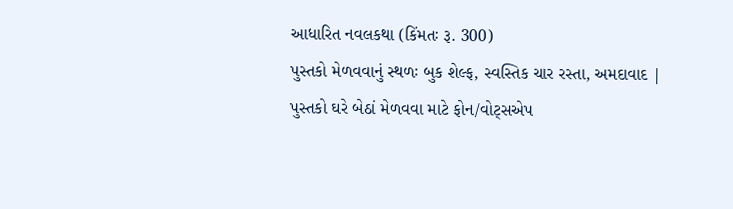આધારિત નવલકથા (કિંમતઃ રૂ. 300)
પુસ્તકો મેળવવાનું સ્થળઃ બુક શેલ્ફ, સ્વસ્તિક ચાર રસ્તા, અમદાવાદ | પુસ્તકો ઘરે બેઠાં મેળવવા માટે ફોન/વોટ્સએપ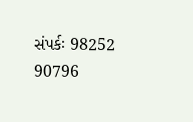સંપર્કઃ 98252 90796